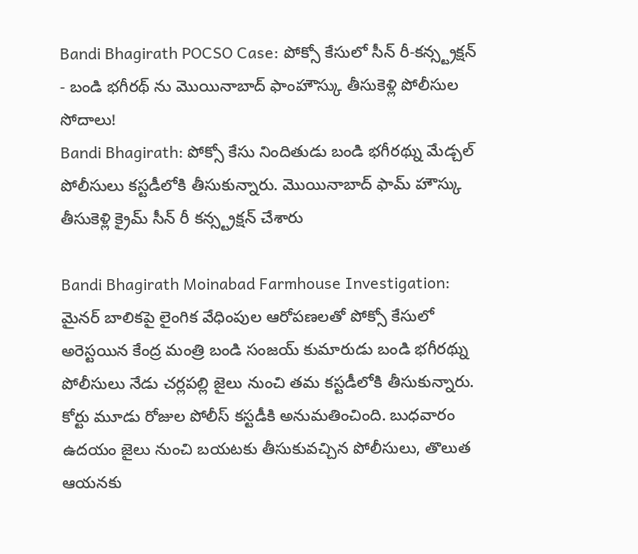Bandi Bhagirath POCSO Case: పోక్సో కేసులో సీన్ రీ-కన్స్ట్రక్షన్ - బండి భగీరథ్ ను మొయినాబాద్ ఫాంహౌస్కు తీసుకెళ్లి పోలీసుల సోదాలు!
Bandi Bhagirath: పోక్సో కేసు నిందితుడు బండి భగీరథ్ను మేడ్చల్ పోలీసులు కస్టడీలోకి తీసుకున్నారు. మొయినాబాద్ ఫామ్ హౌస్కు తీసుకెళ్లి క్రైమ్ సీన్ రీ కన్స్ట్రక్షన్ చేశారు

Bandi Bhagirath Moinabad Farmhouse Investigation: మైనర్ బాలికపై లైంగిక వేధింపుల ఆరోపణలతో పోక్సో కేసులో అరెస్టయిన కేంద్ర మంత్రి బండి సంజయ్ కుమారుడు బండి భగీరథ్ను పోలీసులు నేడు చర్లపల్లి జైలు నుంచి తమ కస్టడీలోకి తీసుకున్నారు. కోర్టు మూడు రోజుల పోలీస్ కస్టడీకి అనుమతించింది. బుధవారం ఉదయం జైలు నుంచి బయటకు తీసుకువచ్చిన పోలీసులు, తొలుత ఆయనకు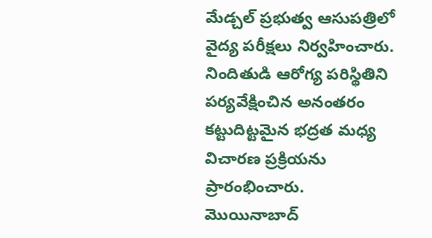మేడ్చల్ ప్రభుత్వ ఆసుపత్రిలో వైద్య పరీక్షలు నిర్వహించారు. నిందితుడి ఆరోగ్య పరిస్థితిని పర్యవేక్షించిన అనంతరం కట్టుదిట్టమైన భద్రత మధ్య విచారణ ప్రక్రియను ప్రారంభించారు.
మొయినాబాద్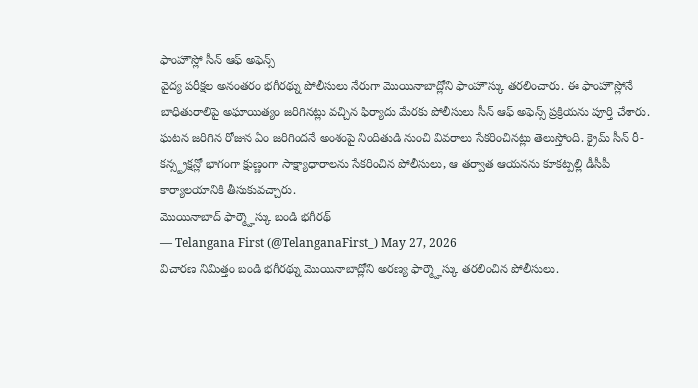ఫాంహౌస్లో సీన్ ఆఫ్ అఫెన్స్
వైద్య పరీక్షల అనంతరం భగీరథ్ను పోలీసులు నేరుగా మొయినాబాద్లోని ఫాంహౌస్కు తరలించారు. ఈ ఫాంహౌస్లోనే బాధితురాలిపై అఘాయిత్యం జరిగినట్లు వచ్చిన ఫిర్యాదు మేరకు పోలీసులు సీన్ ఆఫ్ అఫెన్స్ ప్రక్రియను పూర్తి చేశారు. ఘటన జరిగిన రోజున ఏం జరిగిందనే అంశంపై నిందితుడి నుంచి వివరాలు సేకరించినట్లు తెలుస్తోంది. క్రైమ్ సీన్ రీ-కన్స్ట్రక్షన్లో భాగంగా క్షుణ్ణంగా సాక్ష్యాధారాలను సేకరించిన పోలీసులు, ఆ తర్వాత ఆయనను కూకట్పల్లి డీసీపీ కార్యాలయానికి తీసుకువచ్చారు.
మొయినాబాద్ ఫార్మ్హౌస్కు బండి భగీరథ్
— Telangana First (@TelanganaFirst_) May 27, 2026
విచారణ నిమిత్తం బండి భగీరథ్ను మొయినాబాద్లోని అరణ్య ఫార్మ్హౌస్కు తరలించిన పోలీసులు.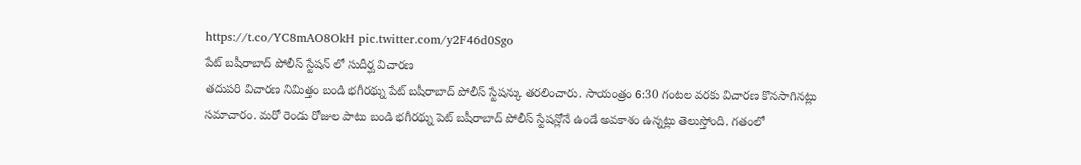https://t.co/YC8mAO8OkH pic.twitter.com/y2F46d0Sgo
పేట్ బషీరాబాద్ పోలీస్ స్టేషన్ లో సుదీర్ఘ విచారణ
తదుపరి విచారణ నిమిత్తం బండి భగీరథ్ను పేట్ బషీరాబాద్ పోలీస్ స్టేషన్కు తరలించారు. సాయంత్రం 6:30 గంటల వరకు విచారణ కొనసాగినట్లు సమాచారం. మరో రెండు రోజుల పాటు బండి భగీరథ్ను పెట్ బషీరాబాద్ పోలీస్ స్టేషన్లోనే ఉండే అవకాశం ఉన్నట్లు తెలుస్తోంది. గతంలో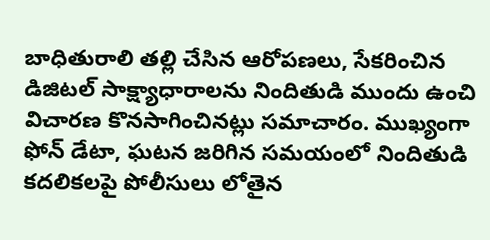బాధితురాలి తల్లి చేసిన ఆరోపణలు, సేకరించిన డిజిటల్ సాక్ష్యాధారాలను నిందితుడి ముందు ఉంచి విచారణ కొనసాగించినట్లు సమాచారం. ముఖ్యంగా ఫోన్ డేటా, ఘటన జరిగిన సమయంలో నిందితుడి కదలికలపై పోలీసులు లోతైన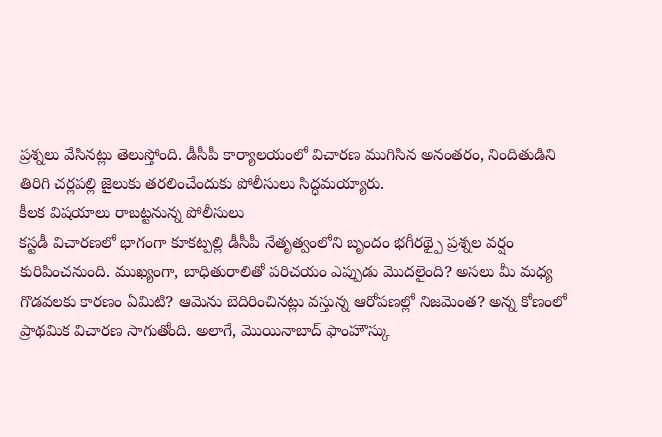ప్రశ్నలు వేసినట్లు తెలుస్తోంది. డీసీపీ కార్యాలయంలో విచారణ ముగిసిన అనంతరం, నిందితుడిని తిరిగి చర్లపల్లి జైలుకు తరలించేందుకు పోలీసులు సిద్ధమయ్యారు.
కీలక విషయాలు రాబట్టనున్న పోలీసులు
కస్టడీ విచారణలో భాగంగా కూకట్పల్లి డీసీపీ నేతృత్వంలోని బృందం భగీరథ్పై ప్రశ్నల వర్షం కురిపించనుంది. ముఖ్యంగా, బాధితురాలితో పరిచయం ఎప్పుడు మొదలైంది? అసలు మీ మధ్య గొడవలకు కారణం ఏమిటి? ఆమెను బెదిరించినట్లు వస్తున్న ఆరోపణల్లో నిజమెంత? అన్న కోణంలో ప్రాథమిక విచారణ సాగుతోంది. అలాగే, మొయినాబాద్ ఫాంహౌస్కు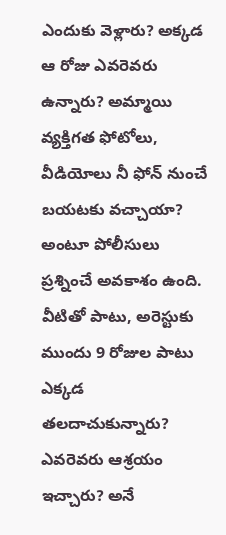ఎందుకు వెళ్లారు? అక్కడ ఆ రోజు ఎవరెవరు ఉన్నారు? అమ్మాయి వ్యక్తిగత ఫోటోలు, వీడియోలు నీ ఫోన్ నుంచే బయటకు వచ్చాయా? అంటూ పోలీసులు ప్రశ్నించే అవకాశం ఉంది. వీటితో పాటు, అరెస్టుకు ముందు 9 రోజుల పాటు ఎక్కడ తలదాచుకున్నారు? ఎవరెవరు ఆశ్రయం ఇచ్చారు? అనే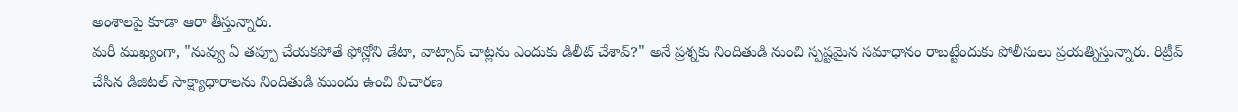అంశాలపై కూడా ఆరా తీస్తున్నారు.
మరీ ముఖ్యంగా, "నువ్వు ఏ తప్పూ చేయకపోతే ఫోన్లోని డేటా, వాట్సాప్ చాట్లను ఎందుకు డిలీట్ చేశావ్?" అనే ప్రశ్నకు నిందితుడి నుంచి స్పష్టమైన సమాధానం రాబట్టేందుకు పోలీసులు ప్రయత్నిస్తున్నారు. రిట్రీవ్ చేసిన డిజిటల్ సాక్ష్యాధారాలను నిందితుడి ముందు ఉంచి విచారణ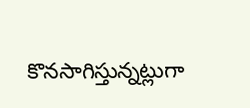కొనసాగిస్తున్నట్లుగా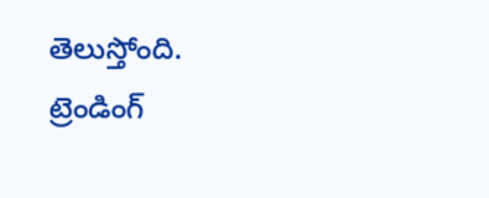తెలుస్తోంది.
ట్రెండింగ్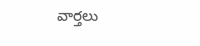వార్తలు